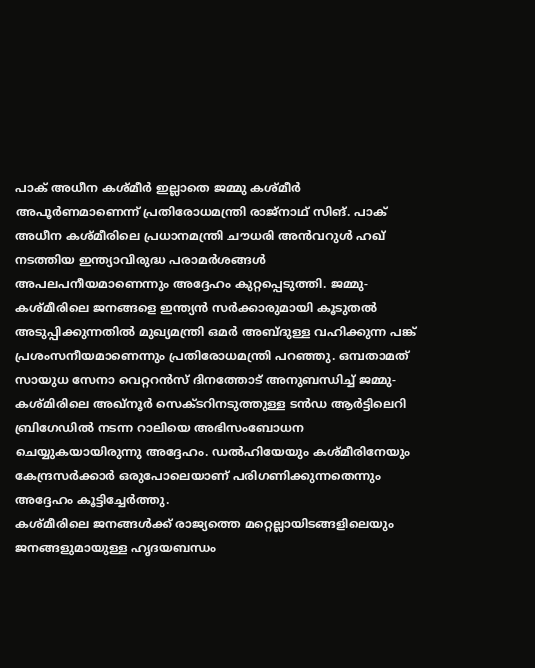പാക് അധീന കശ്മീർ ഇല്ലാതെ ജമ്മു കശ്മീർ അപൂർണമാണെന്ന് പ്രതിരോധമന്ത്രി രാജ്നാഥ് സിങ്. പാക് അധീന കശ്മീരിലെ പ്രധാനമന്ത്രി ചൗധരി അൻവറുൾ ഹഖ് നടത്തിയ ഇന്ത്യാവിരുദ്ധ പരാമർശങ്ങൾ അപലപനീയമാണെന്നും അദ്ദേഹം കുറ്റപ്പെടുത്തി. ജമ്മു-കശ്മീരിലെ ജനങ്ങളെ ഇന്ത്യൻ സർക്കാരുമായി കൂടുതൽ അടുപ്പിക്കുന്നതിൽ മുഖ്യമന്ത്രി ഒമർ അബ്ദുള്ള വഹിക്കുന്ന പങ്ക് പ്രശംസനീയമാണെന്നും പ്രതിരോധമന്ത്രി പറഞ്ഞു. ഒമ്പതാമത് സായുധ സേനാ വെറ്ററൻസ് ദിനത്തോട് അനുബന്ധിച്ച് ജമ്മു-കശ്മിരിലെ അഖ്നൂർ സെക്ടറിനടുത്തുള്ള ടൻഡ ആർട്ടിലെറി ബ്രിഗേഡിൽ നടന്ന റാലിയെ അഭിസംബോധന ചെയ്യുകയായിരുന്നു അദ്ദേഹം. ഡൽഹിയേയും കശ്മീരിനേയും കേന്ദ്രസർക്കാർ ഒരുപോലെയാണ് പരിഗണിക്കുന്നതെന്നും അദ്ദേഹം കൂട്ടിച്ചേർത്തു.
കശ്മീരിലെ ജനങ്ങൾക്ക് രാജ്യത്തെ മറ്റെല്ലായിടങ്ങളിലെയും ജനങ്ങളുമായുള്ള ഹൃദയബന്ധം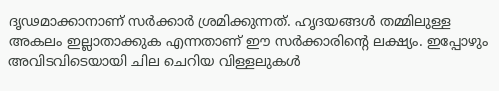ദൃഢമാക്കാനാണ് സർക്കാർ ശ്രമിക്കുന്നത്. ഹൃദയങ്ങൾ തമ്മിലുള്ള അകലം ഇല്ലാതാക്കുക എന്നതാണ് ഈ സർക്കാരിന്റെ ലക്ഷ്യം. ഇപ്പോഴും അവിടവിടെയായി ചില ചെറിയ വിള്ളലുകൾ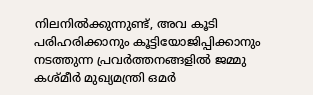നിലനിൽക്കുന്നുണ്ട്, അവ കൂടി പരിഹരിക്കാനും കൂട്ടിയോജിപ്പിക്കാനും നടത്തുന്ന പ്രവർത്തനങ്ങളിൽ ജമ്മു കശ്മീർ മുഖ്യമന്ത്രി ഒമർ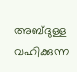അബ്ദുള്ള വഹിക്കുന്ന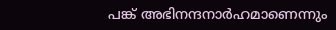പങ്ക് അഭിനന്ദനാർഹമാണെന്നും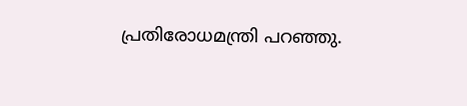പ്രതിരോധമന്ത്രി പറഞ്ഞു.